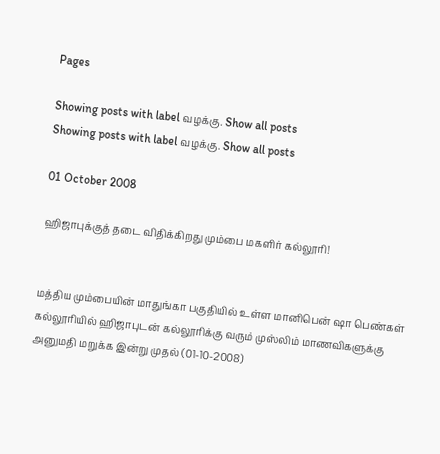Pages

Showing posts with label வழக்கு. Show all posts
Showing posts with label வழக்கு. Show all posts

01 October 2008

ஹிஜாபுக்குத் தடை விதிக்கிறது மும்பை மகளிர் கல்லூரி!


மத்திய மும்பையின் மாதுங்கா பகுதியில் உள்ள மானிபென் ஷா பெண்கள் கல்லூரியில் ஹிஜாபுடன் கல்லூரிக்கு வரும் முஸ்லிம் மாணவிகளுக்கு அனுமதி மறுக்க இன்று முதல் (01-10-2008)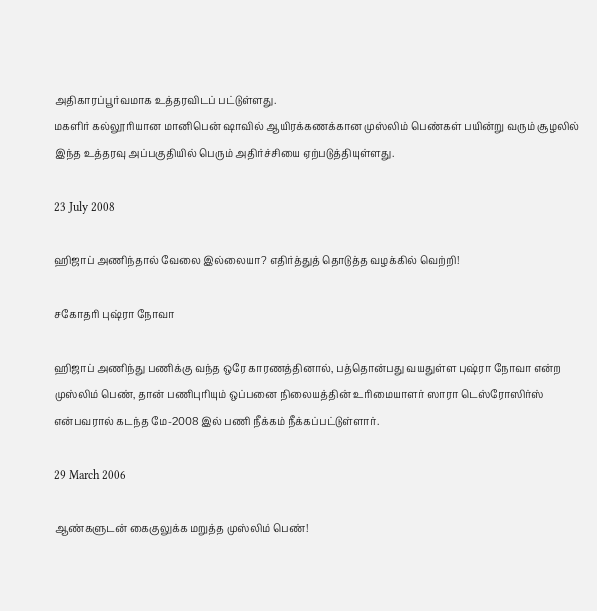அதிகாரப்பூர்வமாக உத்தரவிடப் பட்டுள்ளது.
மகளிர் கல்லூரியான மானிபென் ஷாவில் ஆயிரக்கணக்கான முஸ்லிம் பெண்கள் பயின்று வரும் சூழலில் இந்த உத்தரவு அப்பகுதியில் பெரும் அதிர்ச்சியை ஏற்படுத்தியுள்ளது.

23 July 2008

ஹிஜாப் அணிந்தால் வேலை இல்லையா? எதிர்த்துத் தொடுத்த வழக்கில் வெற்றி!

சகோதரி புஷ்ரா நோவா

ஹிஜாப் அணிந்து பணிக்கு வந்த ஒரே காரணத்தினால், பத்தொன்பது வயதுள்ள புஷ்ரா நோவா என்ற முஸ்லிம் பெண், தான் பணிபுரியும் ஒப்பனை நிலையத்தின் உரிமையாளர் ஸாரா டெஸ்ரோஸிர்ஸ் என்பவரால் கடந்த மே-2008 இல் பணி நீக்கம் நீக்கப்பட்டுள்ளார்.

29 March 2006

ஆண்களுடன் கைகுலுக்க மறுத்த முஸ்லிம் பெண்!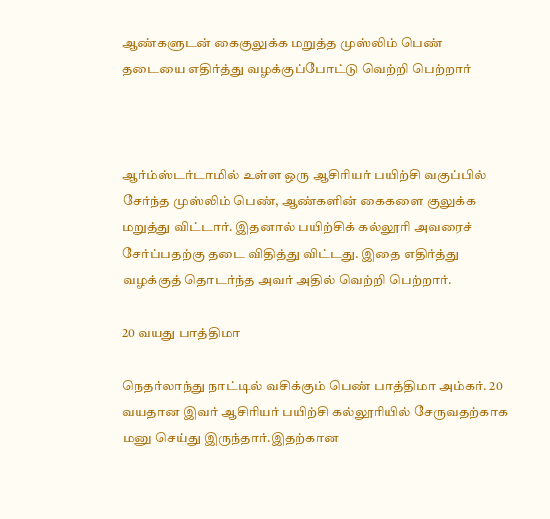ஆண்களுடன் கைகுலுக்க மறுத்த முஸ்லிம் பெண்
தடையை எதிர்த்து வழக்குப்போட்டு வெற்றி பெற்றார்



ஆர்ம்ஸ்டர்டாமில் உள்ள ஒரு ஆசிரியர் பயிற்சி வகுப்பில் சேர்ந்த முஸ்லிம் பெண், ஆண்களின் கைகளை குலுக்க மறுத்து விட்டார். இதனால் பயிற்சிக் கல்லூரி அவரைச் சேர்ப்பதற்கு தடை விதித்து விட்டது. இதை எதிர்த்து வழக்குத் தொடர்ந்த அவர் அதில் வெற்றி பெற்றார்.

20 வயது பாத்திமா

நெதர்லாந்து நாட்டில் வசிக்கும் பெண் பாத்திமா அம்கர். 20 வயதான இவர் ஆசிரியர் பயிற்சி கல்லூரியில் சேருவதற்காக மனு செய்து இருந்தார்.இதற்கான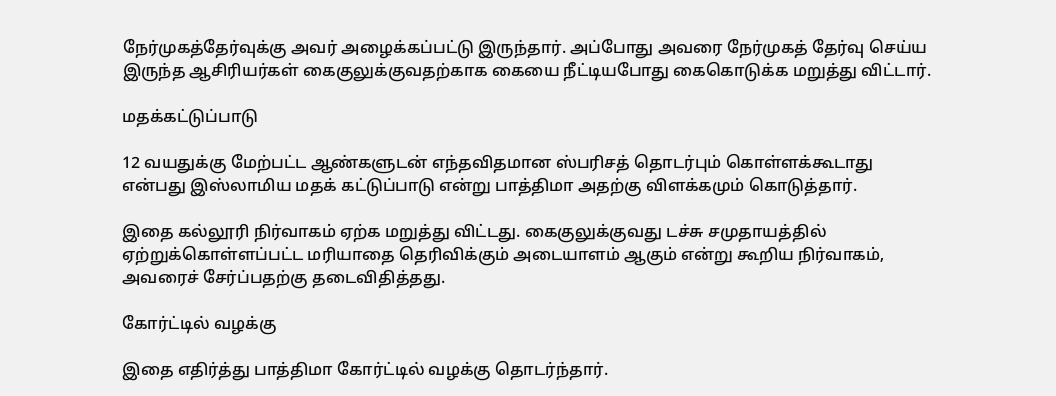நேர்முகத்தேர்வுக்கு அவர் அழைக்கப்பட்டு இருந்தார். அப்போது அவரை நேர்முகத் தேர்வு செய்ய இருந்த ஆசிரியர்கள் கைகுலுக்குவதற்காக கையை நீட்டியபோது கைகொடுக்க மறுத்து விட்டார்.

மதக்கட்டுப்பாடு

12 வயதுக்கு மேற்பட்ட ஆண்களுடன் எந்தவிதமான ஸ்பரிசத் தொடர்பும் கொள்ளக்கூடாது என்பது இஸ்லாமிய மதக் கட்டுப்பாடு என்று பாத்திமா அதற்கு விளக்கமும் கொடுத்தார்.

இதை கல்லூரி நிர்வாகம் ஏற்க மறுத்து விட்டது. கைகுலுக்குவது டச்சு சமுதாயத்தில் ஏற்றுக்கொள்ளப்பட்ட மரியாதை தெரிவிக்கும் அடையாளம் ஆகும் என்று கூறிய நிர்வாகம், அவரைச் சேர்ப்பதற்கு தடைவிதித்தது.

கோர்ட்டில் வழக்கு

இதை எதிர்த்து பாத்திமா கோர்ட்டில் வழக்கு தொடர்ந்தார்.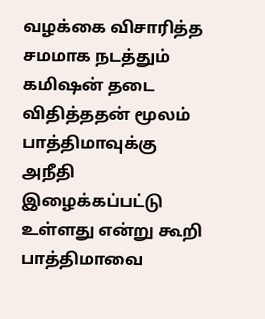வழக்கை விசாரித்த சமமாக நடத்தும் கமிஷன் தடை விதித்ததன் மூலம் பாத்திமாவுக்கு அநீதி இழைக்கப்பட்டு உள்ளது என்று கூறி பாத்திமாவை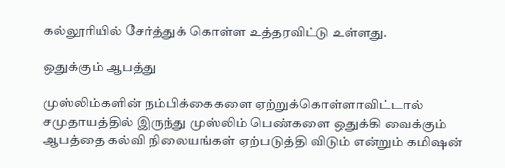கல்லூரியில் சேர்த்துக் கொள்ள உத்தரவிட்டு உள்ளது.

ஒதுக்கும் ஆபத்து

முஸ்லிம்களின் நம்பிக்கைகளை ஏற்றுக்கொள்ளாவிட்டால் சமுதாயத்தில் இருந்து முஸ்லிம் பெண்களை ஒதுக்கி வைக்கும் ஆபத்தை கல்வி நிலையங்கள் ஏற்படுத்தி விடும் என்றும் கமிஷன்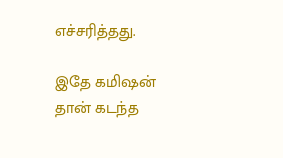எச்சரித்தது.

இதே கமிஷன் தான் கடந்த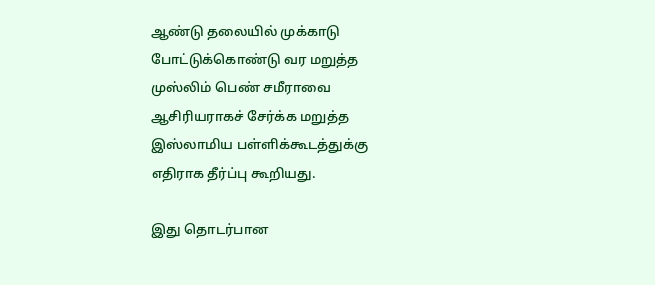ஆண்டு தலையில் முக்காடு போட்டுக்கொண்டு வர மறுத்த முஸ்லிம் பெண் சமீராவை ஆசிரியராகச் சேர்க்க மறுத்த இஸ்லாமிய பள்ளிக்கூடத்துக்கு எதிராக தீர்ப்பு கூறியது.

இது தொடர்பான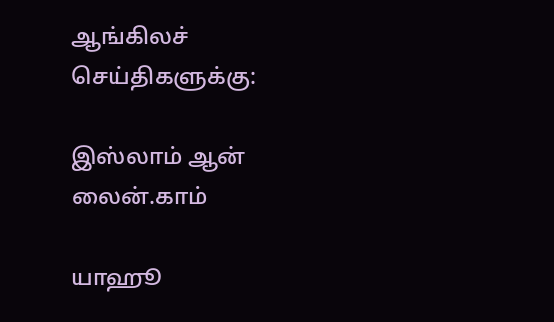ஆங்கிலச் செய்திகளுக்கு:

இஸ்லாம் ஆன் லைன்.காம்

யாஹூ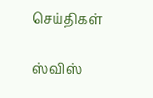செய்திகள்

ஸ்விஸ்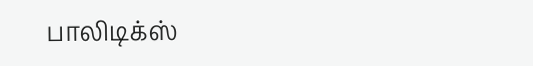பாலிடிக்ஸ்